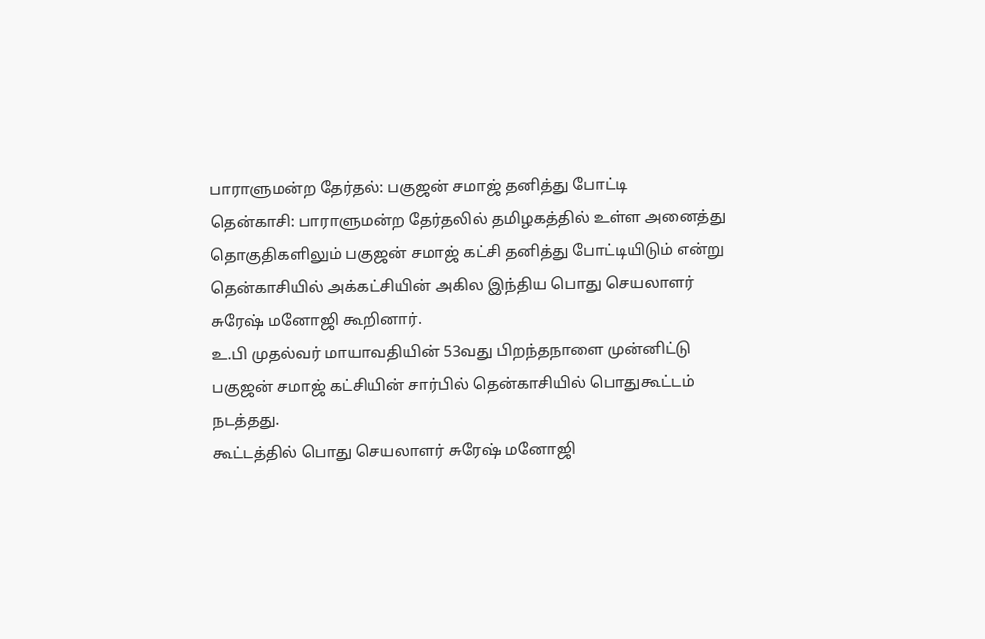பாராளுமன்ற தேர்தல்: பகுஜன் சமாஜ் தனித்து போட்டி
தென்காசி: பாராளுமன்ற தேர்தலில் தமிழகத்தில் உள்ள அனைத்து தொகுதிகளிலும் பகுஜன் சமாஜ் கட்சி தனித்து போட்டியிடும் என்று தென்காசியில் அக்கட்சியின் அகில இந்திய பொது செயலாளர் சுரேஷ் மனோஜி கூறினார்.
உ.பி முதல்வர் மாயாவதியின் 53வது பிறந்தநாளை முன்னிட்டு பகுஜன் சமாஜ் கட்சியின் சார்பில் தென்காசியில் பொதுகூட்டம் நடத்தது.
கூட்டத்தில் பொது செயலாளர் சுரேஷ் மனோஜி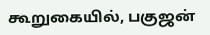கூறுகையில், பகுஜன்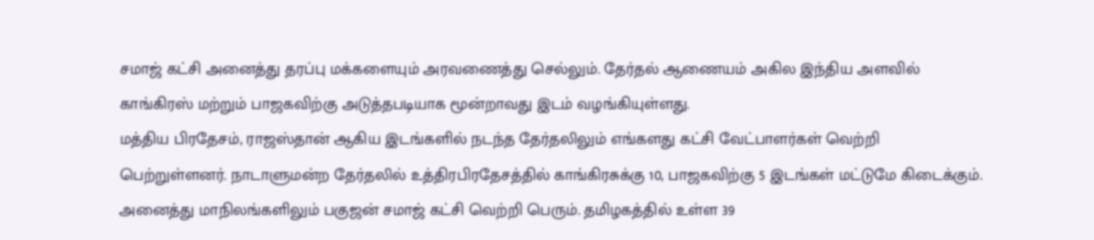சமாஜ் கட்சி அனைத்து தரப்பு மக்களையும் அரவணைத்து செல்லும். தேர்தல் ஆணையம் அகில இந்திய அளவில் காங்கிரஸ் மற்றும் பாஜகவிற்கு அடுத்தபடியாக மூன்றாவது இடம் வழங்கியுள்ளது.
மத்திய பிரதேசம், ராஜஸ்தான் ஆகிய இடங்களில் நடந்த தேர்தலிலும் எங்களது கட்சி வேட்பாளர்கள் வெற்றி பெற்றுள்ளனர். நாடாளுமன்ற தேர்தலில் உத்திரபிரதேசத்தில் காங்கிரசுக்கு 10, பாஜகவிற்கு 5 இடங்கள் மட்டுமே கிடைக்கும்.
அனைத்து மாநிலங்களிலும் பகுஜன் சமாஜ் கட்சி வெற்றி பெரும். தமிழகத்தில் உள்ள 39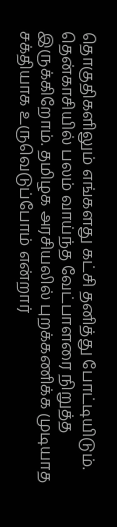தொகுதிகளிலும் எங்களது கட்சி தனித்து போட்டியிடும்.
தென்காசியில் பலம் வாய்ந்த வேட்பாளரை நிறுத்த இருக்கிறோம். தமிழக அரசியலில் புறக்கணிக்க முடியாத சக்தியாக உருவெடுப்போம் என்றார்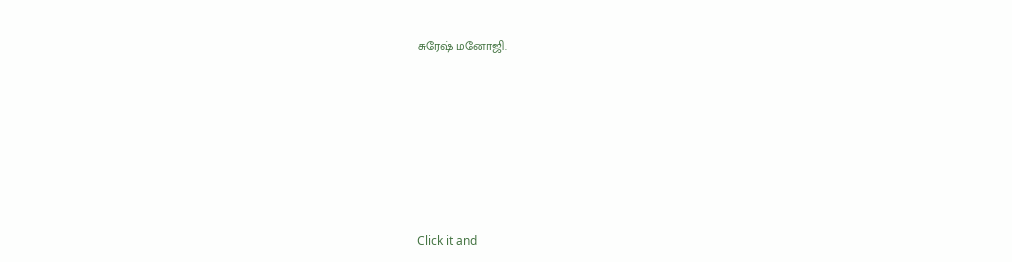சுரேஷ் மனோஜி.












Click it and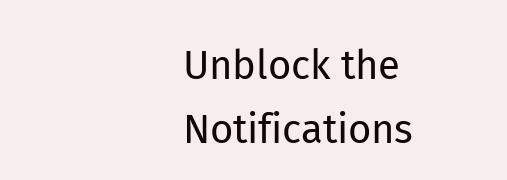Unblock the Notifications